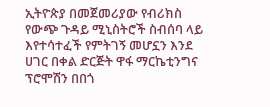ኢትዮጵያ በመጀመሪያው የብሪክስ የውጭ ጉዳይ ሚኒስትሮች ስብሰባ ላይ እየተሳተፈች የምትገኝ መሆኗን እንደ ሀገር በቀል ድርጅት ዋፋ ማርኬቲንግና ፕሮሞሽን በበጎ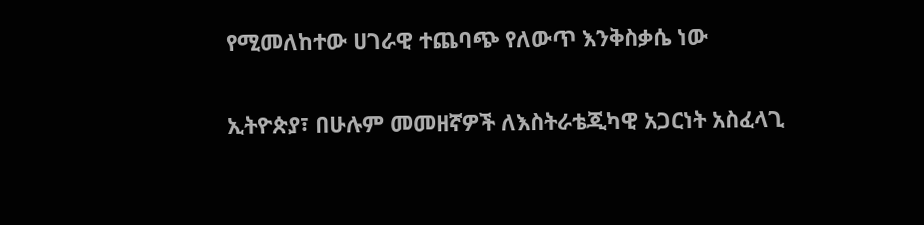የሚመለከተው ሀገራዊ ተጨባጭ የለውጥ እንቅስቃሴ ነው

ኢትዮጵያ፣ በሁሉም መመዘኛዎች ለእስትራቴጂካዊ አጋርነት አስፈላጊ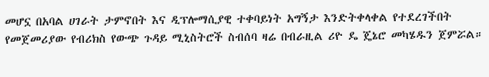መሆኗ በአባል ሀገራት ታምኖበት እና ዲፕሎማሲያዊ ተቀባይነት አግኝታ እንድትቀላቀል የተደረገችበት የመጀመሪያው የብሪክስ የውጭ ጉዳይ ሚኒስትሮች ስብሰባ ዛሬ በብራዚል ሪዮ ዴ ጄኔሮ መካሄዱን ጀምሯል።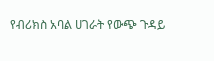የብሪክስ አባል ሀገራት የውጭ ጉዳይ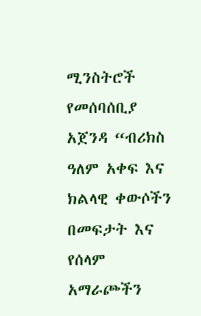ሚንስትሮች የመሰባሰቢያ አጀንዳ “ብሪክስ ዓለም አቀፍ እና ክልላዊ ቀውሶችን በመፍታት እና የሰላም አማራጮችን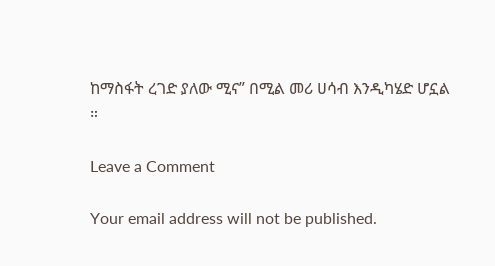ከማስፋት ረገድ ያለው ሚና” በሚል መሪ ሀሳብ እንዲካሄድ ሆኗል ።

Leave a Comment

Your email address will not be published.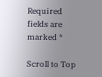Required fields are marked *

Scroll to Top